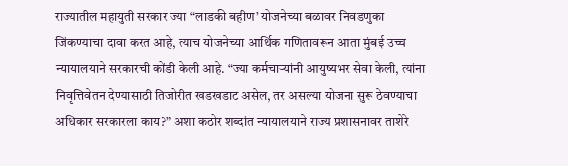राज्यातील महायुती सरकार ज्या “लाडकी बहीण’ योजनेच्या बळावर निवडणुका जिंकण्याचा दावा करत आहे, त्याच योजनेच्या आर्थिक गणितावरून आता मुंबई उच्च न्यायालयाने सरकारची कोंडी केली आहे. “ज्या कर्मचाऱ्यांनी आयुष्यभर सेवा केली, त्यांना निवृत्तिवेतन देण्यासाठी तिजोरीत खडखडाट असेल, तर असल्या योजना सुरू ठेवण्याचा अधिकार सरकारला काय?” अशा कठोर शब्दांत न्यायालयाने राज्य प्रशासनावर ताशेरे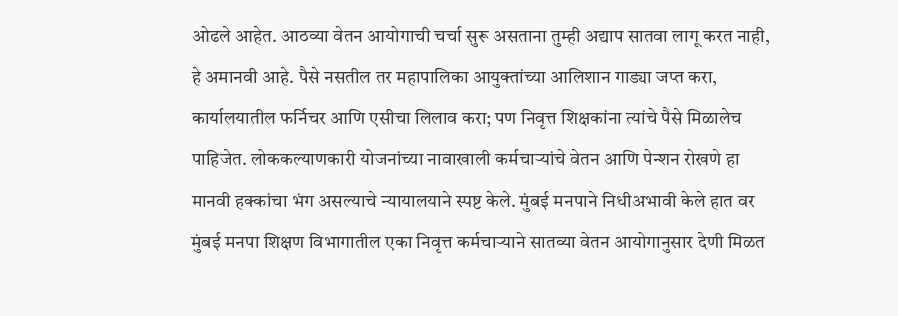ओढले आहेत. आठव्या वेतन आयोगाची चर्चा सुरू असताना तुम्ही अद्याप सातवा लागू करत नाही, हे अमानवी आहे. पैसे नसतील तर महापालिका आयुक्तांच्या आलिशान गाड्या जप्त करा, कार्यालयातील फर्निचर आणि एसीचा लिलाव करा; पण निवृत्त शिक्षकांना त्यांचे पैसे मिळालेच पाहिजेत. लोककल्याणकारी योजनांच्या नावाखाली कर्मचाऱ्यांचे वेतन आणि पेन्शन रोखणे हा मानवी हक्कांचा भंग असल्याचे न्यायालयाने स्पष्ट केले. मुंबई मनपाने निधीअभावी केले हात वर मुंबई मनपा शिक्षण विभागातील एका निवृत्त कर्मचाऱ्याने सातव्या वेतन आयोगानुसार देणी मिळत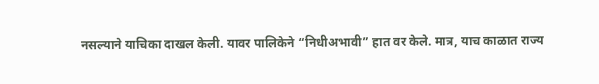नसल्याने याचिका दाखल केली. यावर पालिकेने “निधीअभावी” हात वर केले. मात्र, याच काळात राज्य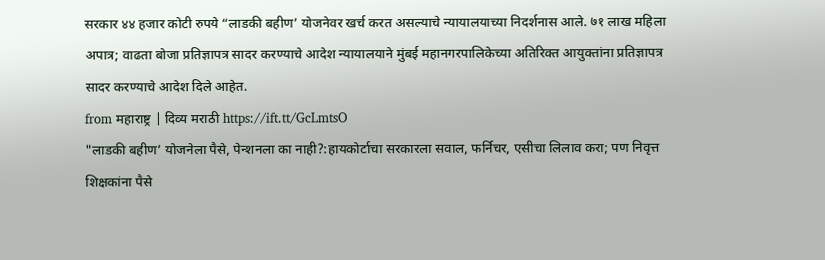सरकार ४४ हजार कोटी रुपये “लाडकी बहीण’ योजनेवर खर्च करत असल्याचे न्यायालयाच्या निदर्शनास आले. ७१ लाख महिला अपात्र; वाढता बोजा प्रतिज्ञापत्र सादर करण्याचे आदेश न्यायालयाने मुंबई महानगरपालिकेच्या अतिरिक्त आयुक्तांना प्रतिज्ञापत्र सादर करण्याचे आदेश दिले आहेत.
from महाराष्ट्र | दिव्य मराठी https://ift.tt/GcLmtsO
"लाडकी बहीण’ योजनेला पैसे, पेन्शनला का नाही?:हायकोर्टाचा सरकारला सवाल, फर्निचर, एसीचा लिलाव करा; पण निवृत्त शिक्षकांना पैसे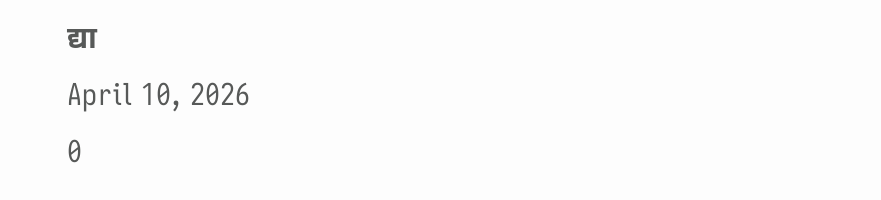द्या
April 10, 2026
0